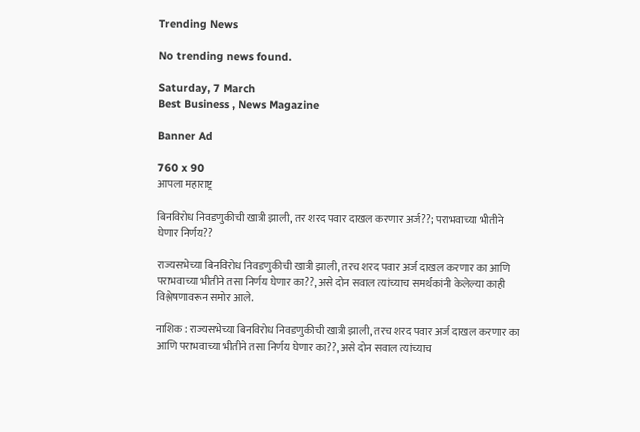Trending News

No trending news found.

Saturday, 7 March
Best Business , News Magazine

Banner Ad

760 x 90
आपला महाराष्ट्र

बिनविरोध निवडणुकीची खात्री झाली, तर शरद पवार दाखल करणार अर्ज??; पराभवाच्या भीतीने घेणार निर्णय??

राज्यसभेच्या बिनविरोध निवडणुकीची खात्री झाली, तरच शरद पवार अर्ज दाखल करणार का आणि पराभवाच्या भीतीने तसा निर्णय घेणार का??, असे दोन सवाल त्यांच्याच समर्थकांनी केलेल्या काही विश्लेषणावरून समोर आले.

नाशिक : राज्यसभेच्या बिनविरोध निवडणुकीची खात्री झाली, तरच शरद पवार अर्ज दाखल करणार का आणि पराभवाच्या भीतीने तसा निर्णय घेणार का??, असे दोन सवाल त्यांच्याच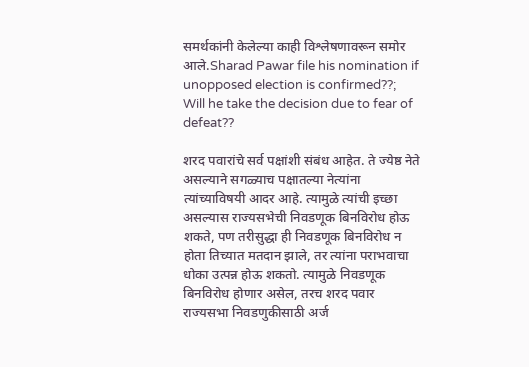समर्थकांनी केलेल्या काही विश्लेषणावरून समोर आले.Sharad Pawar file his nomination if unopposed election is confirmed??; Will he take the decision due to fear of defeat??

शरद पवारांचे सर्व पक्षांशी संबंध आहेत. ते ज्येष्ठ नेते असल्याने सगळ्याच पक्षातल्या नेत्यांना त्यांच्याविषयी आदर आहे. त्यामुळे त्यांची इच्छा असल्यास राज्यसभेची निवडणूक बिनविरोध होऊ शकते, पण तरीसुद्धा ही निवडणूक बिनविरोध न होता तिच्यात मतदान झाले, तर त्यांना पराभवाचा धोका उत्पन्न होऊ शकतो. त्यामुळे निवडणूक बिनविरोध होणार असेल, तरच शरद पवार राज्यसभा निवडणुकीसाठी अर्ज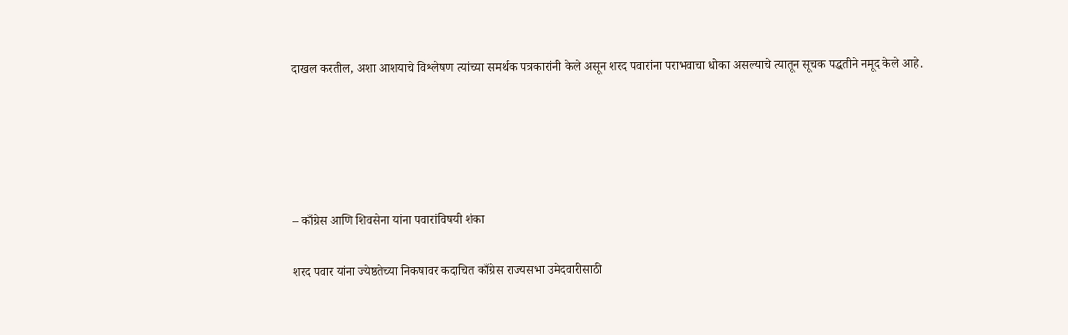दाखल करतील, अशा आशयाचे विश्लेषण त्यांच्या समर्थक पत्रकारांनी केले असून शरद पवारांना पराभवाचा धोका असल्याचे त्यातून सूचक पद्धतीने नमूद केले आहे.





– काँग्रेस आणि शिवसेना यांना पवारांविषयी शंका

शरद पवार यांना ज्येष्ठतेच्या निकषावर कदाचित काँग्रेस राज्यसभा उमेदवारीसाठी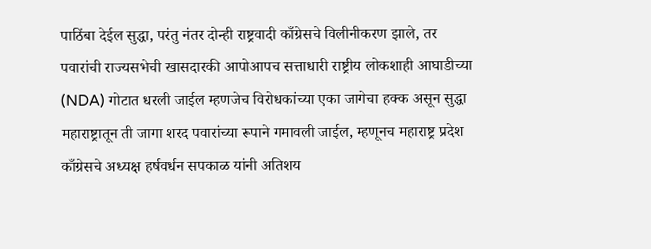पाठिंबा देईल सुद्धा, परंतु नंतर दोन्ही राष्ट्रवादी काँग्रेसचे विलीनीकरण झाले, तर पवारांची राज्यसभेची खासदारकी आपोआपच सत्ताधारी राष्ट्रीय लोकशाही आघाडीच्या (NDA) गोटात धरली जाईल म्हणजेच विरोधकांच्या एका जागेचा हक्क असून सुद्धा महाराष्ट्रातून ती जागा शरद पवारांच्या रूपाने गमावली जाईल, म्हणूनच महाराष्ट्र प्रदेश काँग्रेसचे अध्यक्ष हर्षवर्धन सपकाळ यांनी अतिशय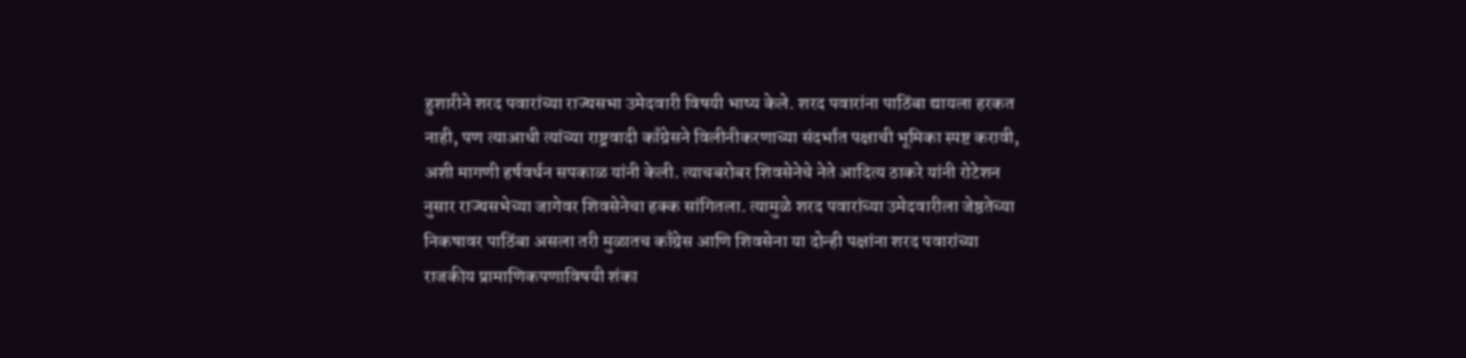हुशारीने शरद पवारांच्या राज्यसभा उमेदवारी विषयी भाष्य केले. शरद पवारांना पाठिंबा द्यायला हरकत नाही, पण त्याआधी त्यांच्या राष्ट्रवादी काँग्रेसने विलीनीकरणाच्या संदर्भात पक्षाची भूमिका स्पष्ट करावी, अशी मागणी हर्षवर्धन सपकाळ यांनी केली. त्याचबरोबर शिवसेनेचे नेते आदित्य ठाकरे यांनी रोटेशन नुसार राज्यसभेच्या जागेवर शिवसेनेचा हक्क सांगितला. त्यामुळे शरद पवारांच्या उमेदवारीला जेष्ठतेच्या निकषावर पाठिंबा असला तरी मुळातच काँग्रेस आणि शिवसेना या दोन्ही पक्षांना शरद पवारांच्या राजकीय प्रामाणिकपणाविषयी शंका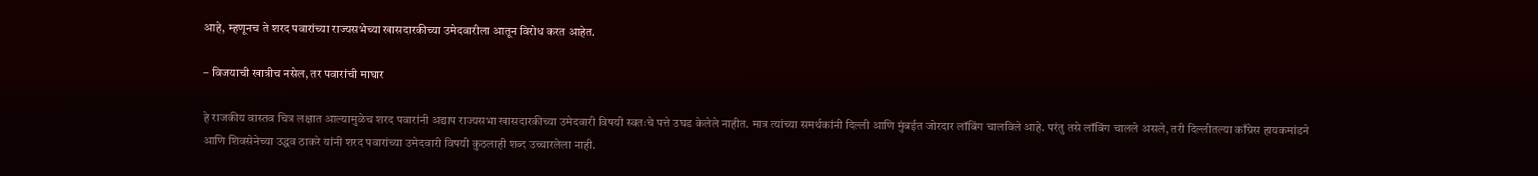आहे, म्हणूनच ते शरद पवारांच्या राज्यसभेच्या खासदारकीच्या उमेदवारीला आतून विरोध करत आहेत.

– विजयाची खात्रीच नसेल, तर पवारांची माघार

हे राजकीय वास्तव चित्र लक्षात आल्यामुळेच शरद पवारांनी अद्याप राज्यसभा खासदारकीच्या उमेदवारी विषयी स्वतःचे पत्ते उघड केलेले नाहीत. मात्र त्यांच्या समर्थकांनी दिल्ली आणि मुंबईत जोरदार लॉबिंग चालविले आहे. परंतु तसे लॉबिंग चालले असले, तरी दिल्लीतल्या काँग्रेस हायकमांडने आणि शिवसेनेच्या उद्धव ठाकरे यांनी शरद पवारांच्या उमेदवारी विषयी कुठलाही शब्द उच्चारलेला नाही.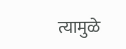त्यामुळे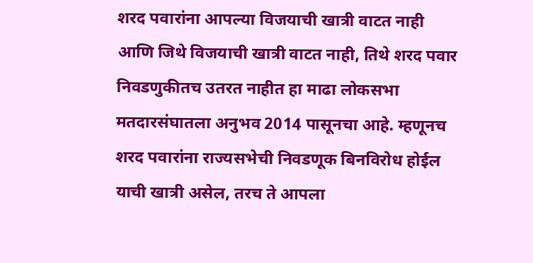शरद पवारांना आपल्या विजयाची खात्री वाटत नाही आणि जिथे विजयाची खात्री वाटत नाही, तिथे शरद पवार निवडणुकीतच उतरत नाहीत हा माढा लोकसभा मतदारसंघातला अनुभव 2014 पासूनचा आहे. म्हणूनच शरद पवारांना राज्यसभेची निवडणूक बिनविरोध होईल याची खात्री असेल, तरच ते आपला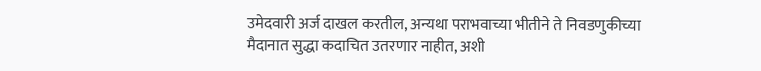उमेदवारी अर्ज दाखल करतील, अन्यथा पराभवाच्या भीतीने ते निवडणुकीच्या मैदानात सुद्धा कदाचित उतरणार नाहीत, अशी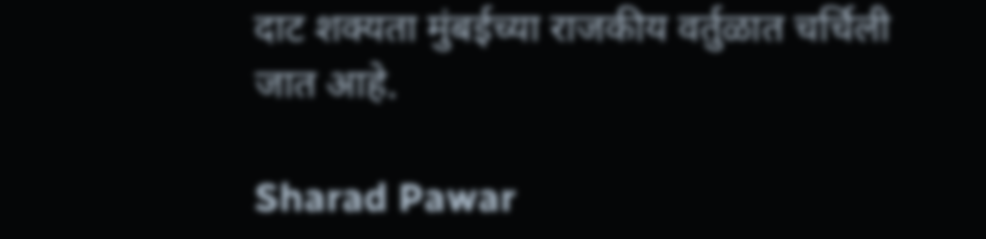दाट शक्यता मुंबईच्या राजकीय वर्तुळात चर्चिली जात आहे.

Sharad Pawar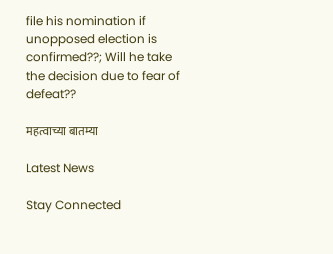file his nomination if unopposed election is confirmed??; Will he take the decision due to fear of defeat??

महत्वाच्या बातम्या

Latest News

Stay Connected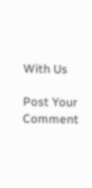With Us

Post Your Comment